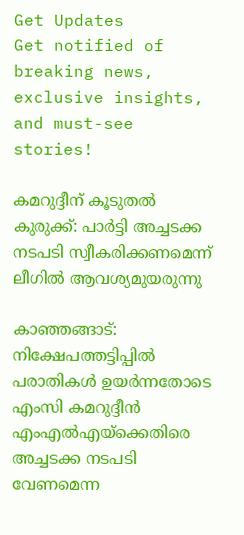Get Updates
Get notified of breaking news, exclusive insights, and must-see stories!

കമറുദ്ദീന് കൂടുതൽ കുരുക്ക്: പാർട്ടി അച്ചടക്ക നടപടി സ്വീകരിക്കണമെന്ന് ലീഗിൽ ആവശ്യമുയരുന്നു

കാഞ്ഞങ്ങാട്: നിക്ഷേപത്തട്ടിപ്പിൽ പരാതികൾ ഉയർന്നതോടെ എംസി കമറുദ്ദീൻ എംഎൽഎയ്ക്കെതിരെ അച്ചടക്ക നടപടി വേണമെന്ന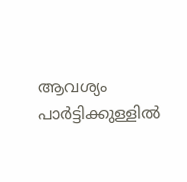ആവശ്യം പാർട്ടിക്കുള്ളിൽ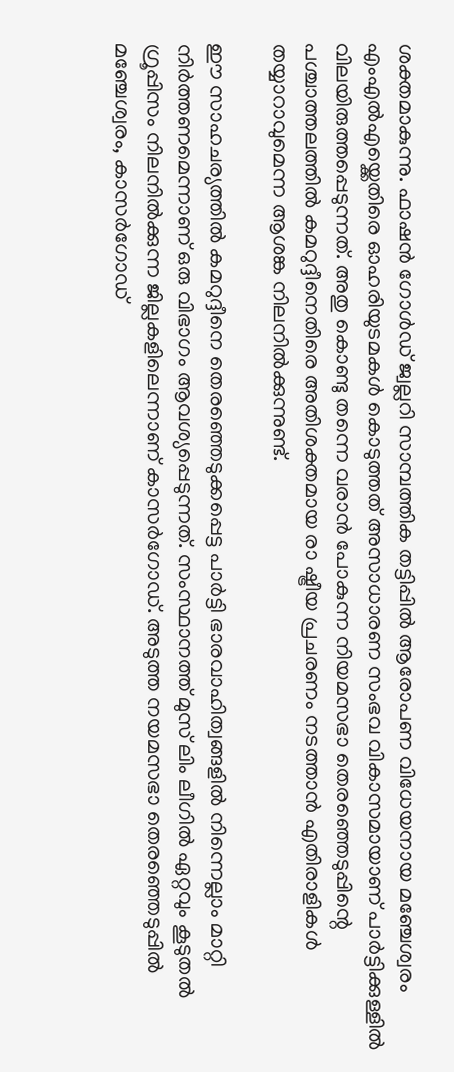ശക്തമാകുന്നു. ഫാഷൻ ഗോൾഡ് ജ്വല്ലറി സാമ്പത്തിക തട്ടിപ്പിൽ ആരോപണ വിധേയനായ മഞ്ചേശ്വരം എംഎൽഎയ്ക്കെതിരെ ഓഹരിയുടമകൾ കൊടുത്തത് അസാധാരണ സംഭവ വികാസമായാണ് പാർട്ടിക്കുള്ളിൽ വിലയിരുത്തപ്പെടുന്നത്. അതു കൊണ്ടു തന്നെ വരാൻ പോകുന്ന നിയമസഭാ തെരഞ്ഞെടുപ്പിന്റെ പശ്ചാത്തലത്തിൽ കമറുദ്ദീനെതിരെ അതിശക്തമായ രാ ഷ്ട്രീയ പ്രചരണം നടത്താൻ എതിരാളികൾ തയ്യാറാവുമെന്ന ആശങ്ക നിലനിൽക്കുന്നുണ്ട്.

ഈ സാഹചര്യത്തിൽ കമറുദ്ദീനെ തെരഞ്ഞെടുക്കപ്പെട്ട പാർട്ടി ഭാരവാഹിത്വങ്ങളിൽ നിന്നെല്ലാം മാറ്റി നിർത്തണമെന്നാണ് ഒരു വിഭാഗം ആവശ്യപ്പെടുന്നത്. സംസ്ഥാനത്ത് മുസ് ലിം ലീഗിൽ ഏറ്റവും കൂടുതൽ ഗ്രൂപ്പിസം നിലനിൽക്കുന്ന ജില്ലകളിലെന്നാണ് കാസർഗോഡ്. അടുത്ത നയമസഭാ തെരഞ്ഞെടുപ്പിൽ മഞ്ചേശ്വരം, കാസർഗോഡ്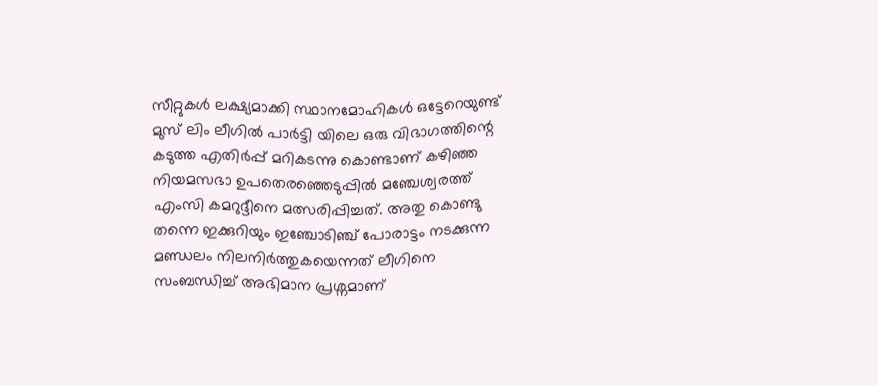സീറ്റുകൾ ലക്ഷ്യമാക്കി സ്ഥാനമോഹികൾ ഒട്ടേറെയുണ്ട് മുസ് ലിം ലീഗിൽ പാർട്ടി യിലെ ഒരു വിഭാഗത്തിന്റെ കടുത്ത എതിർപ്പ് മറികടന്നു കൊണ്ടാണ് കഴിഞ്ഞ നിയമസഭാ ഉപതെരഞ്ഞെടുപ്പിൽ മഞ്ചേശ്വരത്ത് എംസി കമറുദ്ദീനെ മത്സരിപ്പിച്ചത്. അതു കൊണ്ടു തന്നെ ഇക്കുറിയും ഇഞ്ചോടിഞ്ച് പോരാട്ടം നടക്കുന്ന മണ്ഡലം നിലനിർത്തുകയെന്നത് ലീഗിനെ സംബന്ധിച്ച് അഭിമാന പ്രശ്നമാണ്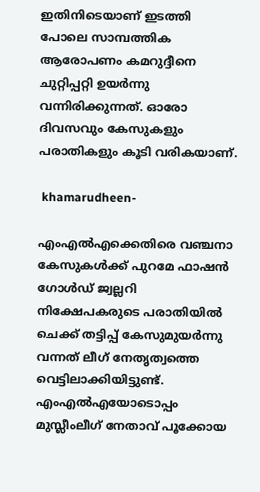ഇതിനിടെയാണ് ഇടത്തി പോലെ സാമ്പത്തിക ആരോപണം കമറുദ്ദീനെ ചുറ്റിപ്പറ്റി ഉയർന്നു വന്നിരിക്കുന്നത്. ഓരോ ദിവസവും കേസുകളും പരാതികളും കൂടി വരികയാണ്.

 khamarudheen-

എംഎല്‍എക്കെതിരെ വഞ്ചനാ കേസുകള്‍ക്ക് പുറമേ ഫാഷന്‍ ഗോള്‍ഡ് ജ്വല്ലറി നിക്ഷേപകരുടെ പരാതിയില്‍ ചെക്ക് തട്ടിപ്പ് കേസുമുയർന്നു വന്നത് ലീഗ് നേതൃത്വത്തെ വെട്ടിലാക്കിയിട്ടുണ്ട്. എംഎല്‍എയോടൊപ്പം മുസ്ലീംലീഗ് നേതാവ് പൂക്കോയ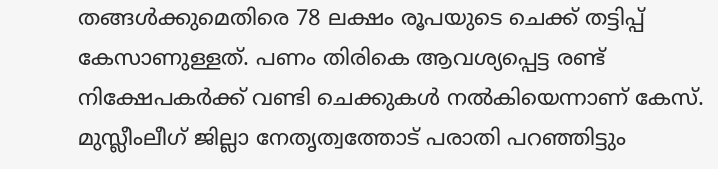തങ്ങള്‍ക്കുമെതിരെ 78 ലക്ഷം രൂപയുടെ ചെക്ക് തട്ടിപ്പ് കേസാണുള്ളത്. പണം തിരികെ ആവശ്യപ്പെട്ട രണ്ട് നിക്ഷേപകര്‍ക്ക് വണ്ടി ചെക്കുകള്‍ നല്‍കിയെന്നാണ് കേസ്. മുസ്ലീംലീഗ് ജില്ലാ നേതൃത്വത്തോട് പരാതി പറഞ്ഞിട്ടും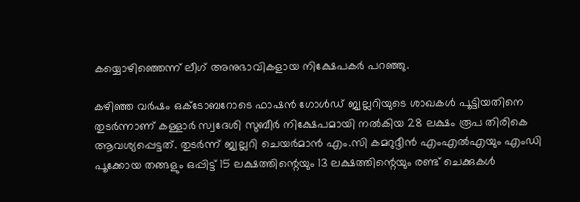കയ്യൊഴിഞ്ഞെന്ന് ലീഗ് അനുഭാവികളായ നിക്ഷേപകര്‍ പറഞ്ഞു.

കഴിഞ്ഞ വര്‍ഷം ഒക്ടോബറോടെ ഫാഷന്‍ ഗോള്‍ഡ് ജ്വല്ലറിയുടെ ശാഖകള്‍ പൂട്ടിയതിനെ തുടര്‍ന്നാണ് കള്ളാര്‍ സ്വദേശി സുബീര്‍ നിക്ഷേപമായി നല്‍കിയ 28 ലക്ഷം രൂപ തിരികെ ആവശ്യപ്പെട്ടത്. തുടര്‍ന്ന് ജ്വല്ലറി ചെയര്‍മാന്‍ എം.സി കമറുദ്ദീന്‍ എംഎല്‍എയും എംഡി പൂക്കോയ തങ്ങളും ഒപ്പിട്ട് 15 ലക്ഷത്തിന്റെയും 13 ലക്ഷത്തിന്റെയും രണ്ട് ചെക്കുകള്‍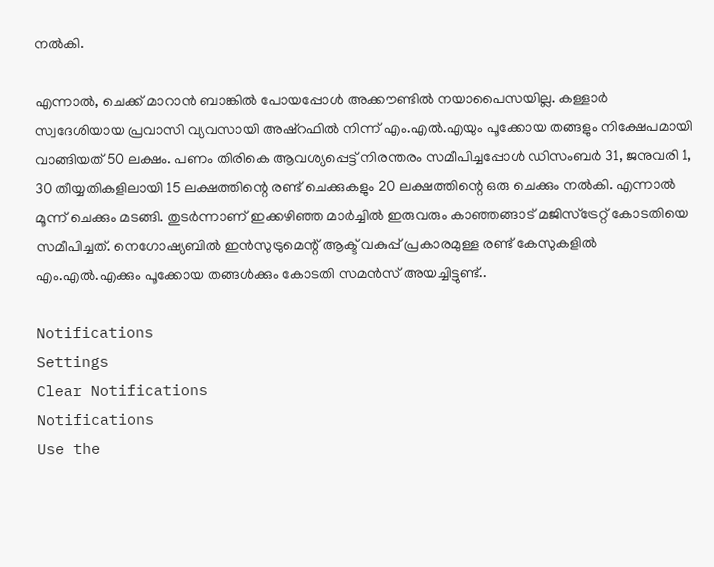നല്‍കി.

എന്നാല്‍, ചെക്ക് മാറാന്‍ ബാങ്കില്‍ പോയപ്പോള്‍ അക്കൗണ്ടില്‍ നയാപൈസയില്ല. കള്ളാര്‍ സ്വദേശിയായ പ്രവാസി വ്യവസായി അഷ്‌റഫില്‍ നിന്ന് എം.എല്‍.എയും പൂക്കോയ തങ്ങളും നിക്ഷേപമായി വാങ്ങിയത് 50 ലക്ഷം. പണം തിരികെ ആവശ്യപ്പെട്ട് നിരന്തരം സമീപിച്ചപ്പോള്‍ ഡിസംബര്‍ 31, ജനുവരി 1, 30 തീയ്യതികളിലായി 15 ലക്ഷത്തിന്റെ രണ്ട് ചെക്കുകളും 20 ലക്ഷത്തിന്റെ ഒരു ചെക്കും നല്‍കി. എന്നാല്‍ മൂന്ന് ചെക്കും മടങ്ങി. തുടര്‍ന്നാണ് ഇക്കഴിഞ്ഞ മാര്‍ച്ചില്‍ ഇരുവരും കാഞ്ഞങ്ങാട് മജിസ്‌ട്രേറ്റ് കോടതിയെ സമീപിച്ചത്. നെഗോഷ്യബില്‍ ഇന്‍സുട്രുമെന്റ് ആക്ട് വകുപ്പ് പ്രകാരമുള്ള രണ്ട് കേസുകളില്‍ എം.എല്‍.എക്കും പൂക്കോയ തങ്ങള്‍ക്കും കോടതി സമന്‍സ് അയച്ചിട്ടുണ്ട്..

Notifications
Settings
Clear Notifications
Notifications
Use the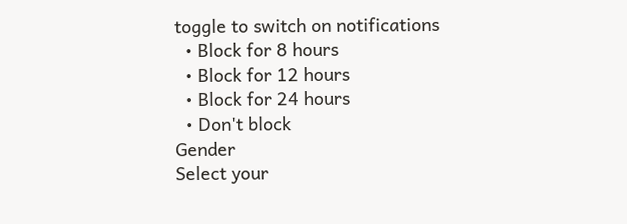toggle to switch on notifications
  • Block for 8 hours
  • Block for 12 hours
  • Block for 24 hours
  • Don't block
Gender
Select your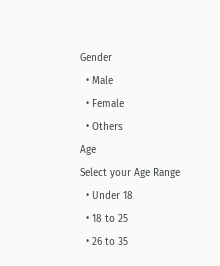Gender
  • Male
  • Female
  • Others
Age
Select your Age Range
  • Under 18
  • 18 to 25
  • 26 to 35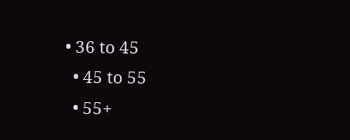• 36 to 45
  • 45 to 55
  • 55+